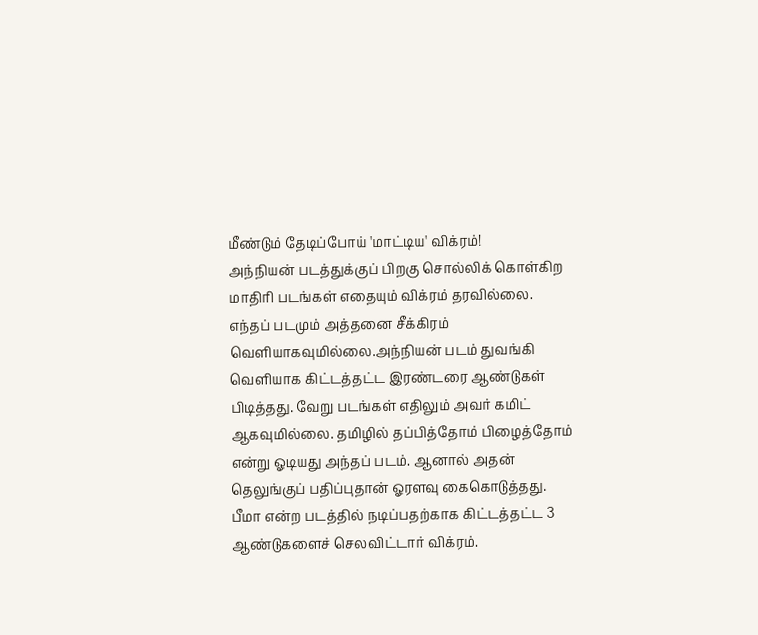மீண்டும் தேடிப்போய் 'மாட்டிய' விக்ரம்!
அந்நியன் படத்துக்குப் பிறகு சொல்லிக் கொள்கிற மாதிரி படங்கள் எதையும் விக்ரம் தரவில்லை. எந்தப் படமும் அத்தனை சீக்கிரம் வெளியாகவுமில்லை.அந்நியன் படம் துவங்கி வெளியாக கிட்டத்தட்ட இரண்டரை ஆண்டுகள் பிடித்தது. வேறு படங்கள் எதிலும் அவர் கமிட் ஆகவுமில்லை. தமிழில் தப்பித்தோம் பிழைத்தோம் என்று ஓடியது அந்தப் படம். ஆனால் அதன் தெலுங்குப் பதிப்புதான் ஓரளவு கைகொடுத்தது.
பீமா என்ற படத்தில் நடிப்பதற்காக கிட்டத்தட்ட 3 ஆண்டுகளைச் செலவிட்டார் விக்ரம்.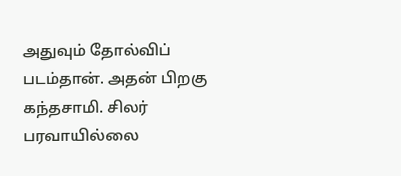அதுவும் தோல்விப் படம்தான். அதன் பிறகு கந்தசாமி. சிலர் பரவாயில்லை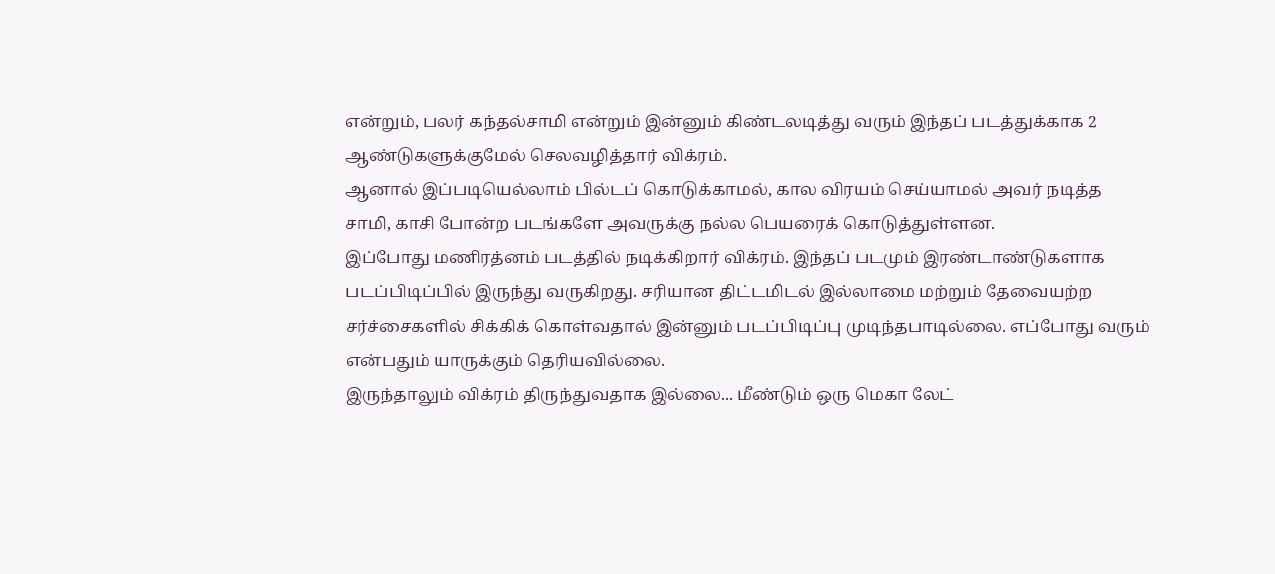என்றும், பலர் கந்தல்சாமி என்றும் இன்னும் கிண்டலடித்து வரும் இந்தப் படத்துக்காக 2 ஆண்டுகளுக்குமேல் செலவழித்தார் விக்ரம்.
ஆனால் இப்படியெல்லாம் பில்டப் கொடுக்காமல், கால விரயம் செய்யாமல் அவர் நடித்த சாமி, காசி போன்ற படங்களே அவருக்கு நல்ல பெயரைக் கொடுத்துள்ளன.
இப்போது மணிரத்னம் படத்தில் நடிக்கிறார் விக்ரம். இந்தப் படமும் இரண்டாண்டுகளாக படப்பிடிப்பில் இருந்து வருகிறது. சரியான திட்டமிடல் இல்லாமை மற்றும் தேவையற்ற சர்ச்சைகளில் சிக்கிக் கொள்வதால் இன்னும் படப்பிடிப்பு முடிந்தபாடில்லை. எப்போது வரும் என்பதும் யாருக்கும் தெரியவில்லை.
இருந்தாலும் விக்ரம் திருந்துவதாக இல்லை... மீண்டும் ஒரு மெகா லேட்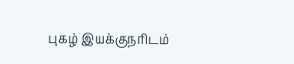புகழ் இயக்குநரிடம்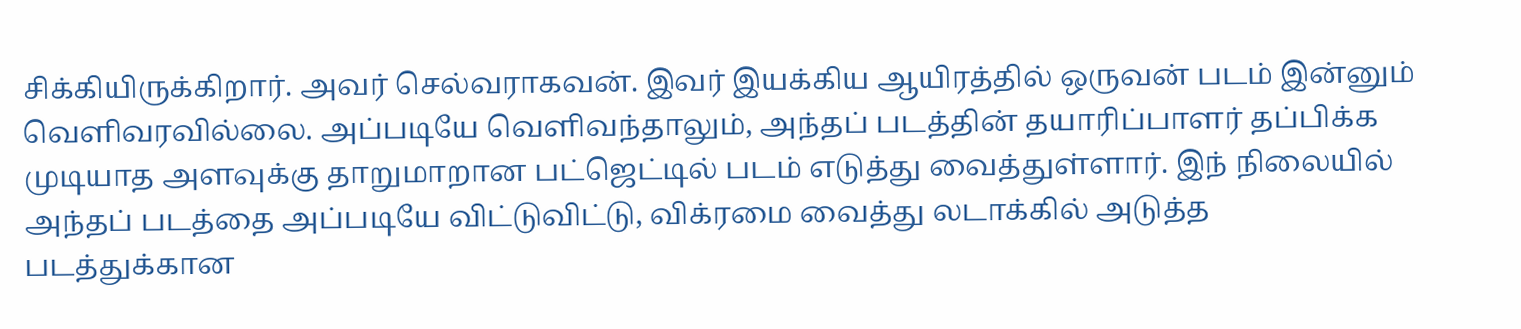சிக்கியிருக்கிறார். அவர் செல்வராகவன். இவர் இயக்கிய ஆயிரத்தில் ஒருவன் படம் இன்னும் வெளிவரவில்லை. அப்படியே வெளிவந்தாலும், அந்தப் படத்தின் தயாரிப்பாளர் தப்பிக்க முடியாத அளவுக்கு தாறுமாறான பட்ஜெட்டில் படம் எடுத்து வைத்துள்ளார். இந் நிலையில் அந்தப் படத்தை அப்படியே விட்டுவிட்டு, விக்ரமை வைத்து லடாக்கில் அடுத்த படத்துக்கான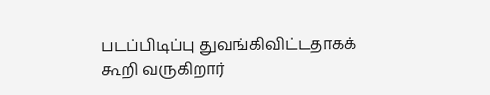படப்பிடிப்பு துவங்கிவிட்டதாகக் கூறி வருகிறார்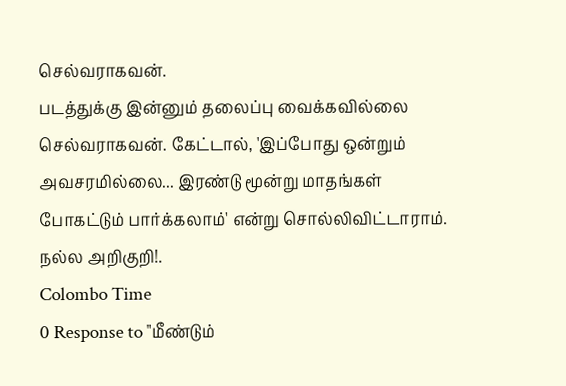செல்வராகவன்.
படத்துக்கு இன்னும் தலைப்பு வைக்கவில்லை செல்வராகவன். கேட்டால், 'இப்போது ஒன்றும் அவசரமில்லை... இரண்டு மூன்று மாதங்கள் போகட்டும் பார்க்கலாம்' என்று சொல்லிவிட்டாராம்.
நல்ல அறிகுறி!.
Colombo Time
0 Response to "மீண்டும்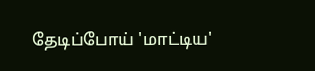தேடிப்போய் 'மாட்டிய'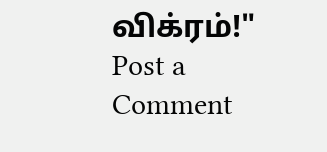விக்ரம்!"
Post a Comment